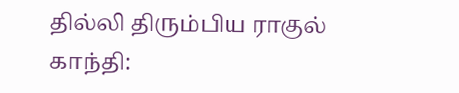தில்லி திரும்பிய ராகுல் காந்தி: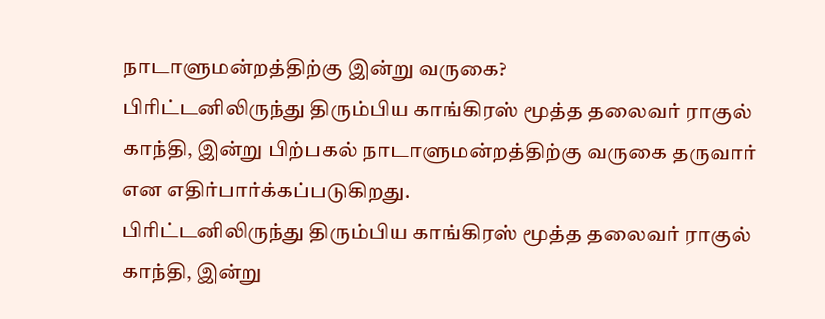நாடாளுமன்றத்திற்கு இன்று வருகை?
பிரிட்டனிலிருந்து திரும்பிய காங்கிரஸ் மூத்த தலைவர் ராகுல் காந்தி, இன்று பிற்பகல் நாடாளுமன்றத்திற்கு வருகை தருவார் என எதிர்பார்க்கப்படுகிறது.
பிரிட்டனிலிருந்து திரும்பிய காங்கிரஸ் மூத்த தலைவர் ராகுல் காந்தி, இன்று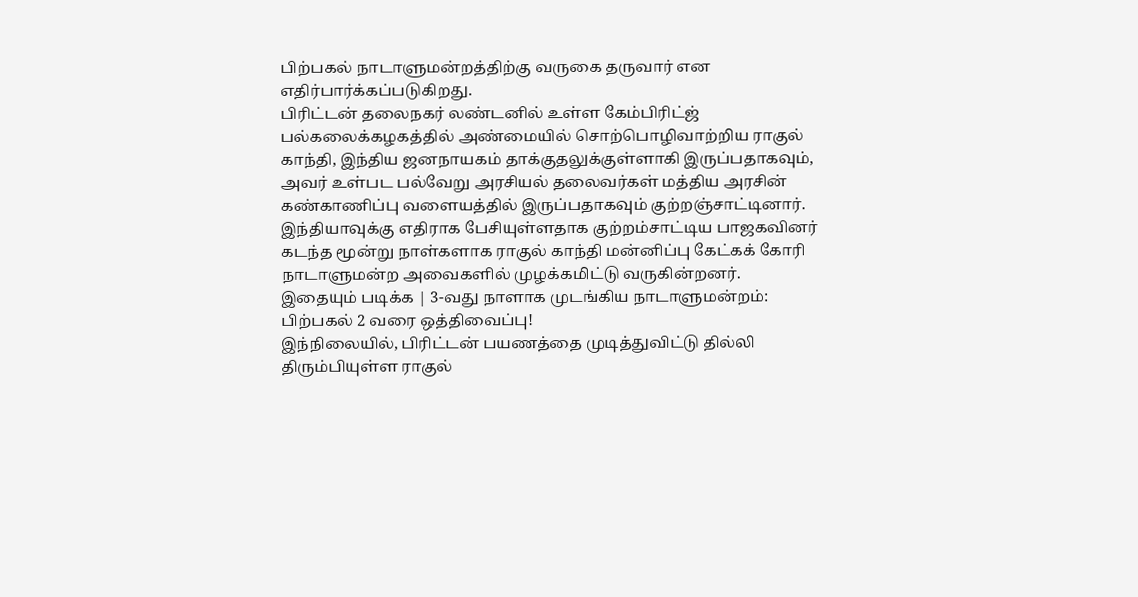பிற்பகல் நாடாளுமன்றத்திற்கு வருகை தருவார் என எதிர்பார்க்கப்படுகிறது.
பிரிட்டன் தலைநகர் லண்டனில் உள்ள கேம்பிரிட்ஜ் பல்கலைக்கழகத்தில் அண்மையில் சொற்பொழிவாற்றிய ராகுல் காந்தி, இந்திய ஜனநாயகம் தாக்குதலுக்குள்ளாகி இருப்பதாகவும், அவர் உள்பட பல்வேறு அரசியல் தலைவர்கள் மத்திய அரசின் கண்காணிப்பு வளையத்தில் இருப்பதாகவும் குற்றஞ்சாட்டினார்.
இந்தியாவுக்கு எதிராக பேசியுள்ளதாக குற்றம்சாட்டிய பாஜகவினர் கடந்த மூன்று நாள்களாக ராகுல் காந்தி மன்னிப்பு கேட்கக் கோரி நாடாளுமன்ற அவைகளில் முழக்கமிட்டு வருகின்றனர்.
இதையும் படிக்க | 3-வது நாளாக முடங்கிய நாடாளுமன்றம்: பிற்பகல் 2 வரை ஒத்திவைப்பு!
இந்நிலையில், பிரிட்டன் பயணத்தை முடித்துவிட்டு தில்லி திரும்பியுள்ள ராகுல்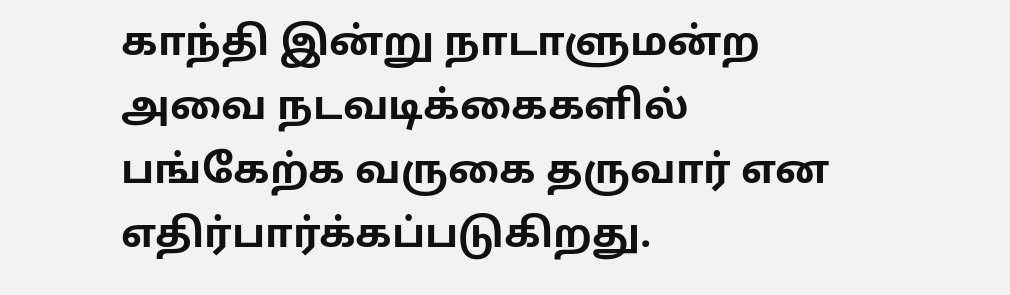காந்தி இன்று நாடாளுமன்ற அவை நடவடிக்கைகளில் பங்கேற்க வருகை தருவார் என எதிர்பார்க்கப்படுகிறது.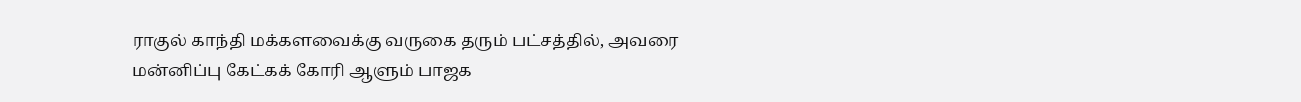ராகுல் காந்தி மக்களவைக்கு வருகை தரும் பட்சத்தில், அவரை மன்னிப்பு கேட்கக் கோரி ஆளும் பாஜக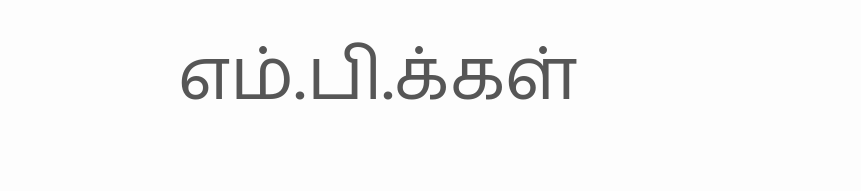எம்.பி.க்கள்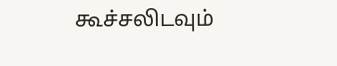கூச்சலிடவும்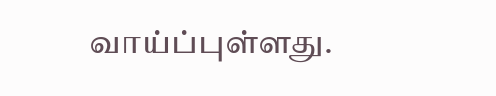வாய்ப்புள்ளது.